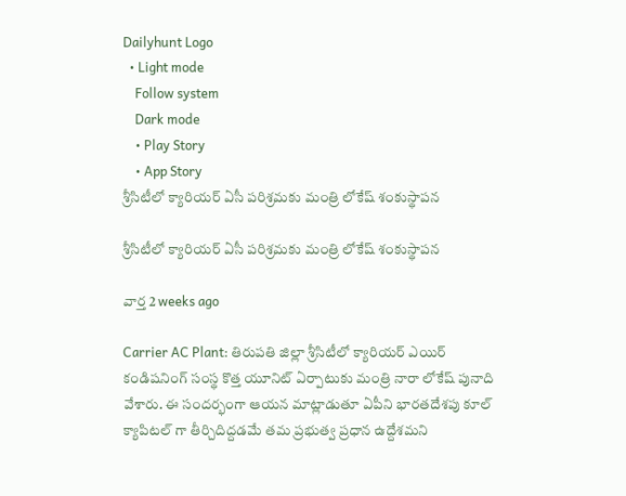Dailyhunt Logo
  • Light mode
    Follow system
    Dark mode
    • Play Story
    • App Story
శ్రీసిటీలో క్యారియర్ ఏసీ పరిశ్రమకు మంత్రి లోకేష్ శంకుస్థాపన

శ్రీసిటీలో క్యారియర్ ఏసీ పరిశ్రమకు మంత్రి లోకేష్ శంకుస్థాపన

వార్త 2 weeks ago

Carrier AC Plant: తిరుపతి జిల్లా శ్రీసిటీలో క్యారియర్ ఎయిర్ కండిషనింగ్ సంస్థ కొత్త యూనిట్ ఏర్పాటుకు మంత్రి నారా లోకేష్ పునాది వేశారు. ఈ సందర్భంగా ఆయన మాట్లాడుతూ ఏపీని భారతదేశపు కూల్ క్యాపిటల్ గా తీర్చిదిద్దడమే తమ ప్రభుత్వ ప్రధాన ఉద్దేశమని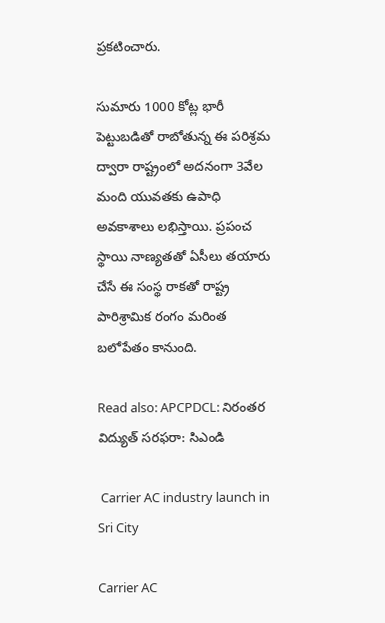ప్రకటించారు.

సుమారు 1000 కోట్ల భారీ పెట్టుబడితో రాబోతున్న ఈ పరిశ్రమ ద్వారా రాష్ట్రంలో అదనంగా 3వేల మంది యువతకు ఉపాధి అవకాశాలు లభిస్తాయి. ప్రపంచ స్థాయి నాణ్యతతో ఏసీలు తయారు చేసే ఈ సంస్థ రాకతో రాష్ట్ర పారిశ్రామిక రంగం మరింత బలోపేతం కానుంది.

Read also: APCPDCL: నిరంతర విద్యుత్ సరఫరా: సిఎండి

 Carrier AC industry launch in Sri City

Carrier AC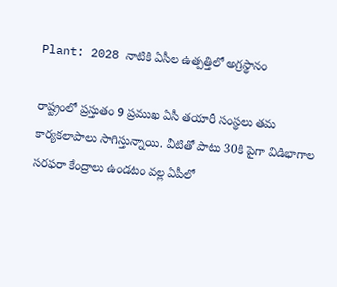Plant: 2028 నాటికి ఏసీల ఉత్పత్తిలో అగ్రస్థానం

రాష్ట్రంలో ప్రస్తుతం 9 ప్రముఖ ఏసీ తయారీ సంస్థలు తమ కార్యకలాపాలు సాగిస్తున్నాయి. వీటితో పాటు 30కి పైగా విడిభాగాల సరఫరా కేంద్రాలు ఉండటం వల్ల ఏపీలో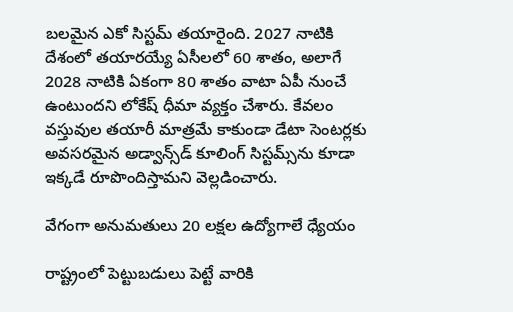బలమైన ఎకో సిస్టమ్ తయారైంది. 2027 నాటికి దేశంలో తయారయ్యే ఏసీలలో 60 శాతం, అలాగే 2028 నాటికి ఏకంగా 80 శాతం వాటా ఏపీ నుంచే ఉంటుందని లోకేష్ ధీమా వ్యక్తం చేశారు. కేవలం వస్తువుల తయారీ మాత్రమే కాకుండా డేటా సెంటర్లకు అవసరమైన అడ్వాన్స్‌డ్ కూలింగ్ సిస్టమ్స్‌ను కూడా ఇక్కడే రూపొందిస్తామని వెల్లడించారు.

వేగంగా అనుమతులు 20 లక్షల ఉద్యోగాలే ధ్యేయం

రాష్ట్రంలో పెట్టుబడులు పెట్టే వారికి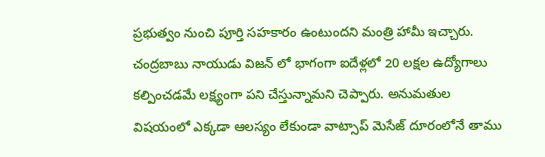ప్రభుత్వం నుంచి పూర్తి సహకారం ఉంటుందని మంత్రి హామీ ఇచ్చారు. చంద్రబాబు నాయుడు విజన్ లో భాగంగా ఐదేళ్లలో 20 లక్షల ఉద్యోగాలు కల్పించడమే లక్ష్యంగా పని చేస్తున్నామని చెప్పారు. అనుమతుల విషయంలో ఎక్కడా ఆలస్యం లేకుండా వాట్సాప్ మెసేజ్ దూరంలోనే తాము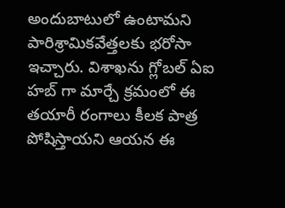అందుబాటులో ఉంటామని పారిశ్రామికవేత్తలకు భరోసా ఇచ్చారు. విశాఖను గ్లోబల్ ఏఐ హబ్ గా మార్చే క్రమంలో ఈ తయారీ రంగాలు కీలక పాత్ర పోషిస్తాయని ఆయన ఈ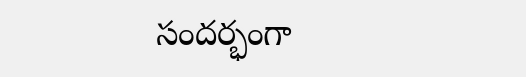సందర్భంగా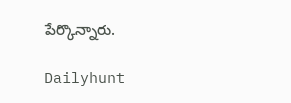పేర్కొన్నారు.

Dailyhunt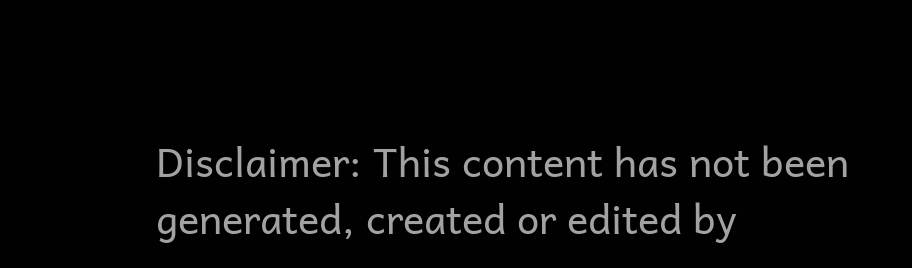Disclaimer: This content has not been generated, created or edited by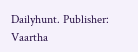Dailyhunt. Publisher: Vaartha